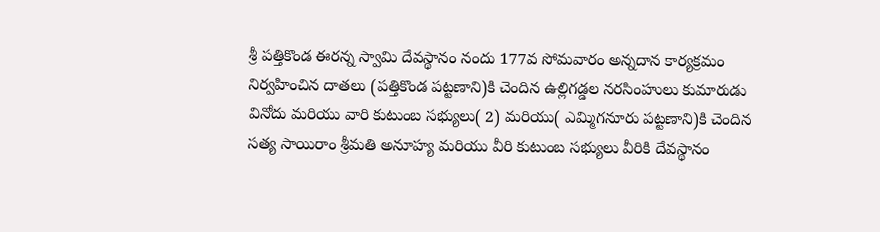శ్రీ పత్తికొండ ఈరన్న స్వామి దేవస్థానం నందు 177వ సోమవారం అన్నదాన కార్యక్రమం నిర్వహించిన దాతలు (పత్తికొండ పట్టణాని)కి చెందిన ఉల్లిగడ్డల నరసింహులు కుమారుడు వినోదు మరియు వారి కుటుంబ సభ్యులు( 2) మరియు( ఎమ్మిగనూరు పట్టణాని)కి చెందిన సత్య సాయిరాం శ్రీమతి అనూహ్య మరియు వీరి కుటుంబ సభ్యులు వీరికి దేవస్థానం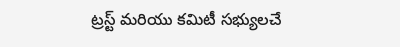ట్రస్ట్ మరియు కమిటీ సభ్యులచే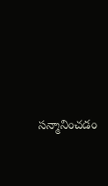సన్మానించడం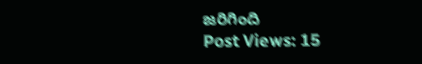జరిగింది
Post Views: 15